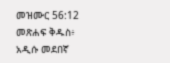መዝሙር 56:12 መጽሐፍ ቅዱስ፥ አዲሱ መደበኛ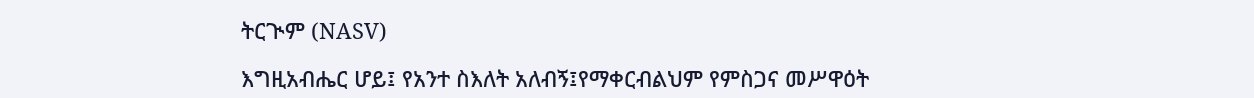ትርጒም (NASV)

እግዚአብሔር ሆይ፤ የአንተ ስእለት አለብኝ፤የማቀርብልህም የምስጋና መሥዋዕት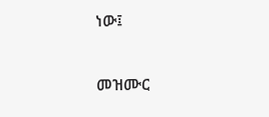ነው፤

መዝሙር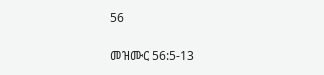56

መዝሙር 56:5-13